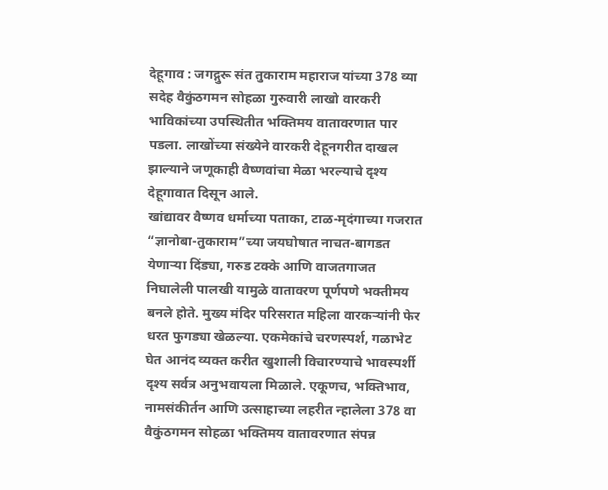देहूगाव : जगद्गुरू संत तुकाराम महाराज यांच्या 378 व्या सदेह वैकुंठगमन सोहळा गुरुवारी लाखो वारकरी भाविकांच्या उपस्थितीत भक्तिमय वातावरणात पार पडला. लाखोंच्या संख्येने वारकरी देहूनगरीत दाखल झाल्याने जणूकाही वैष्णवांचा मेळा भरल्याचे दृश्य देहूगावात दिसून आले.
खांद्यावर वैष्णव धर्माच्या पताका, टाळ-मृदंगाच्या गजरात “ज्ञानोबा-तुकाराम”च्या जयघोषात नाचत-बागडत येणाऱ्या दिंड्या, गरुड टक्के आणि वाजतगाजत निघालेली पालखी यामुळे वातावरण पूर्णपणे भक्तीमय बनले होते. मुख्य मंदिर परिसरात महिला वारकऱ्यांनी फेर धरत फुगड्या खेळल्या. एकमेकांचे चरणस्पर्श, गळाभेट घेत आनंद व्यक्त करीत खुशाली विचारण्याचे भावस्पर्शी दृश्य सर्वत्र अनुभवायला मिळाले. एकूणच, भक्तिभाव, नामसंकीर्तन आणि उत्साहाच्या लहरीत न्हालेला 378 वा वैकुंठगमन सोहळा भक्तिमय वातावरणात संपन्न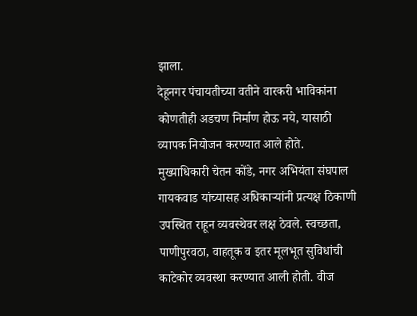झाला.
देहूनगर पंचायतीच्या वतीने वारकरी भाविकांना कोणतीही अडचण निर्माण होऊ नये, यासाठी व्यापक नियोजन करण्यात आले होते. मुख्याधिकारी चेतन कोंडे, नगर अभियंता संघपाल गायकवाड यांच्यासह अधिकाऱ्यांनी प्रत्यक्ष ठिकाणी उपस्थित राहून व्यवस्थेवर लक्ष ठेवले. स्वच्छता, पाणीपुरवठा, वाहतूक व इतर मूलभूत सुविधांची काटेकोर व्यवस्था करण्यात आली होती. वीज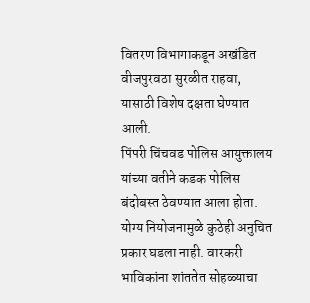वितरण विभागाकडून अखंडित वीजपुरवठा सुरळीत राहवा, यासाठी विशेष दक्षता घेण्यात आली.
पिंपरी चिंचवड पोलिस आयुक्तालय यांच्या वतीने कडक पोलिस बंदोबस्त ठेवण्यात आला होता. योग्य नियोजनामुळे कुठेही अनुचित प्रकार घडला नाही. वारकरी भाविकांना शांततेत सोहळ्याचा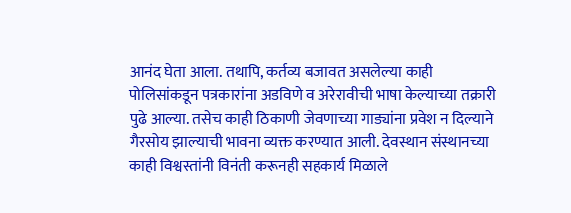आनंद घेता आला. तथापि, कर्तव्य बजावत असलेल्या काही पोलिसांकडून पत्रकारांना अडविणे व अरेरावीची भाषा केल्याच्या तक्रारी पुढे आल्या. तसेच काही ठिकाणी जेवणाच्या गाड्यांना प्रवेश न दिल्याने गैरसोय झाल्याची भावना व्यक्त करण्यात आली. देवस्थान संस्थानच्या काही विश्वस्तांनी विनंती करूनही सहकार्य मिळाले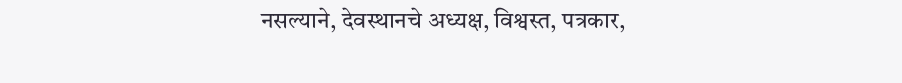नसल्याने, देवस्थानचे अध्यक्ष, विश्वस्त, पत्रकार,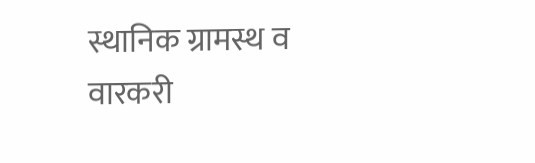स्थानिक ग्रामस्थ व वारकरी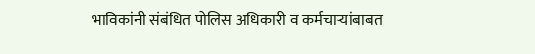भाविकांनी संबंधित पोलिस अधिकारी व कर्मचाऱ्यांबाबत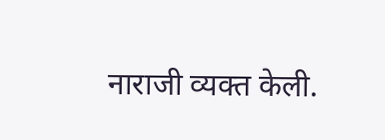नाराजी व्यक्त केली.